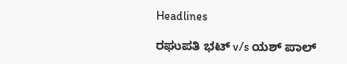Headlines

ರಘುಪತಿ ಭಟ್ v/s ಯಶ್ ಪಾಲ್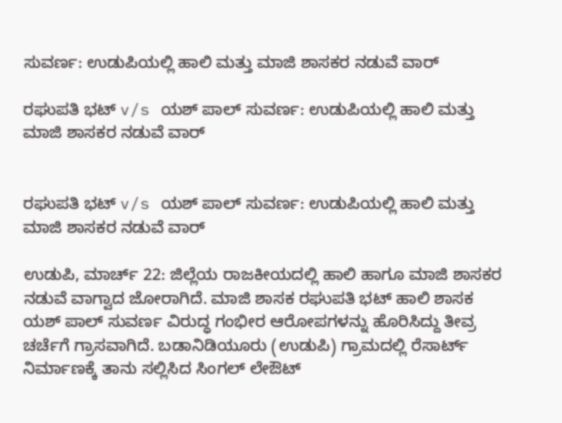ಸುವರ್ಣ: ಉಡುಪಿಯಲ್ಲಿ ಹಾಲಿ ಮತ್ತು ಮಾಜಿ ಶಾಸಕರ ನಡುವೆ ವಾರ್

ರಘುಪತಿ ಭಟ್ v/s ಯಶ್ ಪಾಲ್ ಸುವರ್ಣ: ಉಡುಪಿಯಲ್ಲಿ ಹಾಲಿ ಮತ್ತು ಮಾಜಿ ಶಾಸಕರ ನಡುವೆ ವಾರ್


ರಘುಪತಿ ಭಟ್ v/s ಯಶ್ ಪಾಲ್ ಸುವರ್ಣ: ಉಡುಪಿಯಲ್ಲಿ ಹಾಲಿ ಮತ್ತು ಮಾಜಿ ಶಾಸಕರ ನಡುವೆ ವಾರ್

ಉಡುಪಿ, ಮಾರ್ಚ್ 22: ಜಿಲ್ಲೆಯ ರಾಜಕೀಯದಲ್ಲಿ ಹಾಲಿ ಹಾಗೂ ಮಾಜಿ ಶಾಸಕರ ನಡುವೆ ವಾಗ್ವಾದ ಜೋರಾಗಿದೆ. ಮಾಜಿ ಶಾಸಕ ರಘುಪತಿ ಭಟ್ ಹಾಲಿ ಶಾಸಕ ಯಶ್ ಪಾಲ್ ಸುವರ್ಣ ವಿರುದ್ಧ ಗಂಭೀರ ಆರೋಪಗಳನ್ನು ಹೊರಿಸಿದ್ದು ತೀವ್ರ ಚರ್ಚೆಗೆ ಗ್ರಾಸವಾಗಿದೆ. ಬಡಾನಿಡಿಯೂರು (ಉಡುಪಿ) ಗ್ರಾಮದಲ್ಲಿ ರೆಸಾರ್ಟ್ ನಿರ್ಮಾಣಕ್ಕೆ ತಾನು ಸಲ್ಲಿಸಿದ ಸಿಂಗಲ್ ಲೇಔಟ್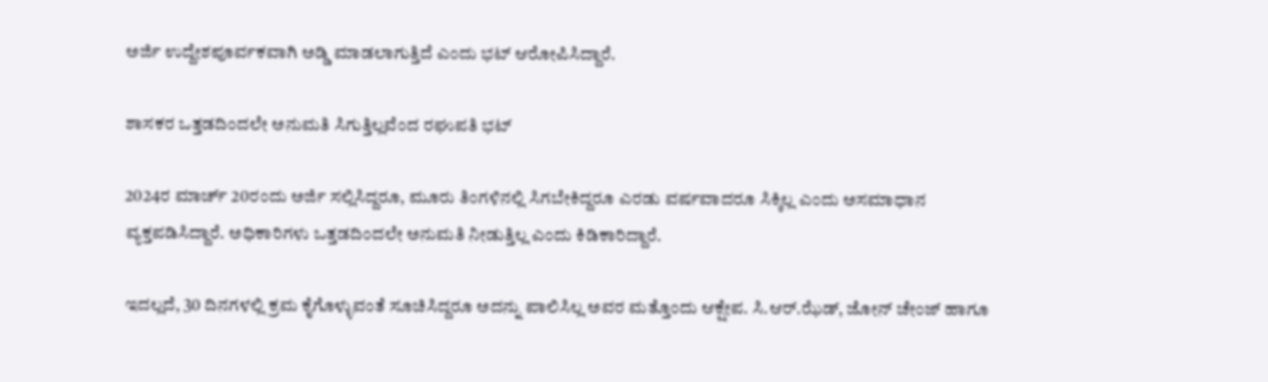ಅರ್ಜಿ ಉದ್ದೇಶಪೂರ್ವಕವಾಗಿ ಅಡ್ಡಿ ಮಾಡಲಾಗುತ್ತಿದೆ ಎಂದು ಭಟ್ ಆರೋಪಿಸಿದ್ದಾರೆ.

ಶಾಸಕರ ಒತ್ತಡದಿಂದಲೇ ಅನುಮತಿ ಸಿಗುತ್ತಿಲ್ಲವೆಂದ ರಘುಪತಿ ಭಟ್

2024ರ ಮಾರ್ಚ್ 20ರಂದು ಅರ್ಜಿ ಸಲ್ಲಿಸಿದ್ದರೂ, ಮೂರು ತಿಂಗಳಿನಲ್ಲಿ ಸಿಗಬೇಕಿದ್ದರೂ ಎರಡು ವರ್ಷವಾದರೂ ಸಿಕ್ಕಿಲ್ಲ ಎಂದು ಅಸಮಾಧಾನ ವ್ಯಕ್ತಪಡಿಸಿದ್ದಾರೆ. ಅಧಿಕಾರಿಗಳು ಒತ್ತಡದಿಂದಲೇ ಅನುಮತಿ ನೀಡುತ್ತಿಲ್ಲ ಎಂದು ಕಿಡಿಕಾರಿದ್ದಾರೆ.

ಇದಲ್ಲದೆ, 30 ದಿನಗಳಲ್ಲಿ ಕ್ರಮ ಕೈಗೊಳ್ಳುವಂತೆ ಸೂಚಿಸಿದ್ದರೂ ಅದನ್ನು ಪಾಲಿಸಿಲ್ಲ ಅವರ ಮತ್ತೊಂದು ಆಕ್ಷೇಪ. ಸಿ.ಆರ್.ಝೆಡ್, ಜೋನ್ ಚೇಂಜ್ ಹಾಗೂ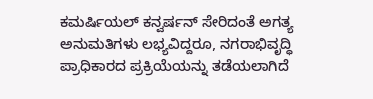ಕಮರ್ಷಿಯಲ್ ಕನ್ವರ್ಷನ್ ಸೇರಿದಂತೆ ಅಗತ್ಯ ಅನುಮತಿಗಳು ಲಭ್ಯವಿದ್ದರೂ, ನಗರಾಭಿವೃದ್ಧಿ ಪ್ರಾಧಿಕಾರದ ಪ್ರಕ್ರಿಯೆಯನ್ನು ತಡೆಯಲಾಗಿದೆ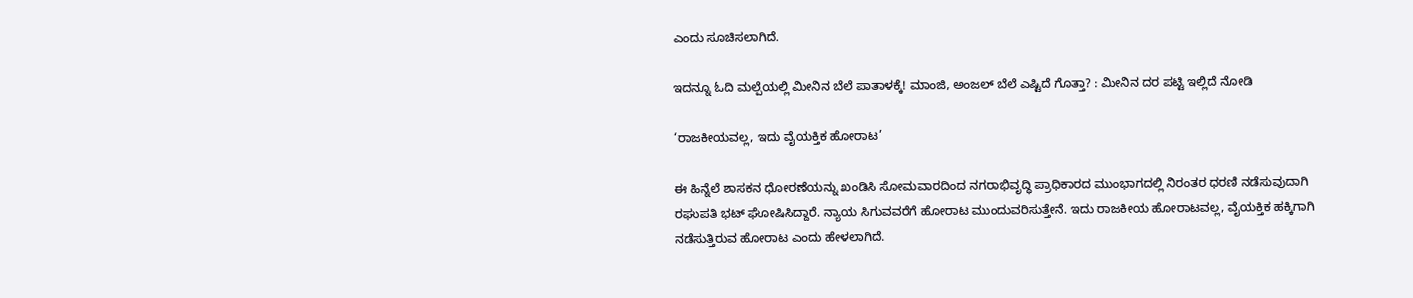ಎಂದು ಸೂಚಿಸಲಾಗಿದೆ.

ಇದನ್ನೂ ಓದಿ ಮಲ್ಪೆಯಲ್ಲಿ ಮೀನಿನ ಬೆಲೆ ಪಾತಾಳಕ್ಕೆ! ಮಾಂಜಿ, ಅಂಜಲ್ ಬೆಲೆ ಎಷ್ಟಿದೆ ಗೊತ್ತಾ? : ಮೀನಿನ ದರ ಪಟ್ಟಿ ಇಲ್ಲಿದೆ ನೋಡಿ

‘ರಾಜಕೀಯವಲ್ಲ, ಇದು ವೈಯಕ್ತಿಕ ಹೋರಾಟ’

ಈ ಹಿನ್ನೆಲೆ ಶಾಸಕನ ಧೋರಣೆಯನ್ನು ಖಂಡಿಸಿ ಸೋಮವಾರದಿಂದ ನಗರಾಭಿವೃದ್ಧಿ ಪ್ರಾಧಿಕಾರದ ಮುಂಭಾಗದಲ್ಲಿ ನಿರಂತರ ಧರಣಿ ನಡೆಸುವುದಾಗಿ ರಘುಪತಿ ಭಟ್ ಘೋಷಿಸಿದ್ದಾರೆ. ನ್ಯಾಯ ಸಿಗುವವರೆಗೆ ಹೋರಾಟ ಮುಂದುವರಿಸುತ್ತೇನೆ. ಇದು ರಾಜಕೀಯ ಹೋರಾಟವಲ್ಲ, ವೈಯಕ್ತಿಕ ಹಕ್ಕಿಗಾಗಿ ನಡೆಸುತ್ತಿರುವ ಹೋರಾಟ ಎಂದು ಹೇಳಲಾಗಿದೆ.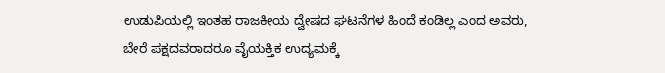ಉಡುಪಿಯಲ್ಲಿ ಇಂತಹ ರಾಜಕೀಯ ದ್ವೇಷದ ಘಟನೆಗಳ ಹಿಂದೆ ಕಂಡಿಲ್ಲ ಎಂದ ಅವರು, ಬೇರೆ ಪಕ್ಷದವರಾದರೂ ವೈಯಕ್ತಿಕ ಉದ್ಯಮಕ್ಕೆ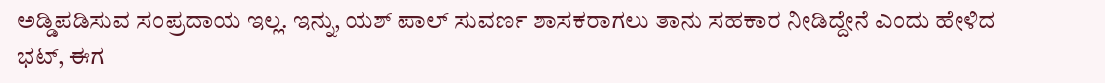ಅಡ್ಡಿಪಡಿಸುವ ಸಂಪ್ರದಾಯ ಇಲ್ಲ. ಇನ್ನು, ಯಶ್ ಪಾಲ್ ಸುವರ್ಣ ಶಾಸಕರಾಗಲು ತಾನು ಸಹಕಾರ ನೀಡಿದ್ದೇನೆ ಎಂದು ಹೇಳಿದ ಭಟ್, ಈಗ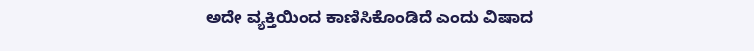ಅದೇ ವ್ಯಕ್ತಿಯಿಂದ ಕಾಣಿಸಿಕೊಂಡಿದೆ ಎಂದು ವಿಷಾದ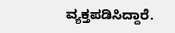ವ್ಯಕ್ತಪಡಿಸಿದ್ದಾರೆ.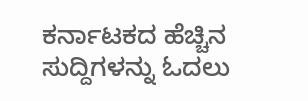ಕರ್ನಾಟಕದ ಹೆಚ್ಚಿನ ಸುದ್ದಿಗಳನ್ನು ಓದಲು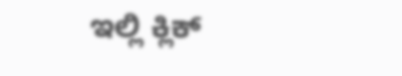ಇಲ್ಲಿ ಕ್ಲಿಕ್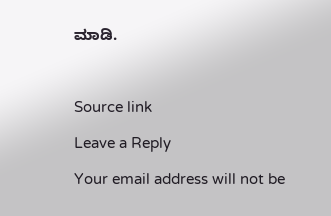ಮಾಡಿ.



Source link

Leave a Reply

Your email address will not be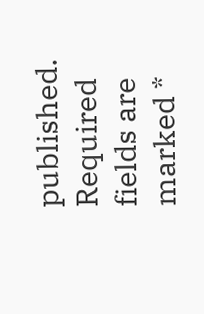published. Required fields are marked *